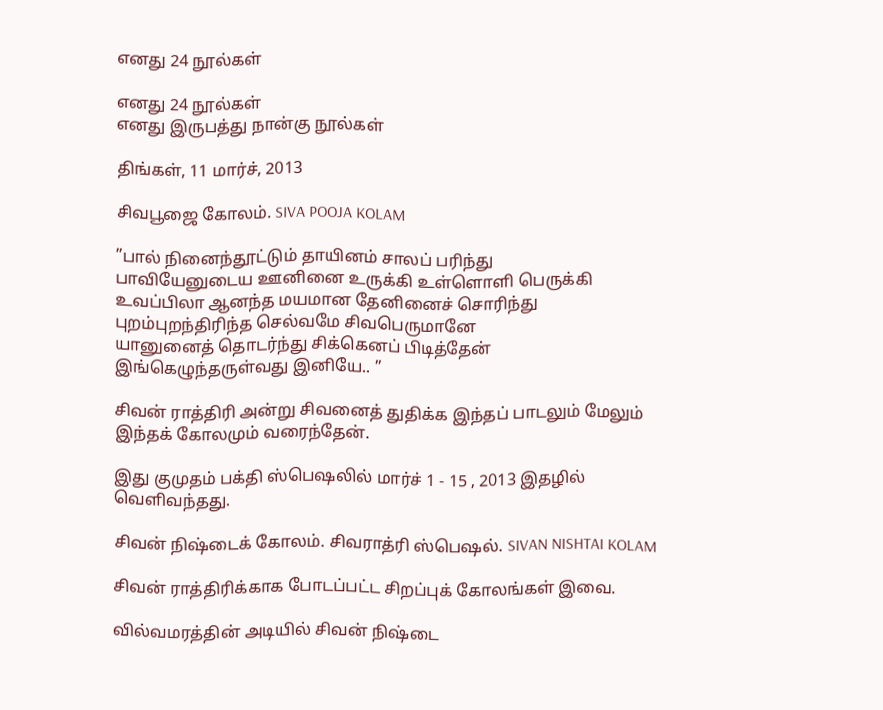எனது 24 நூல்கள்

எனது 24 நூல்கள்
எனது இருபத்து நான்கு நூல்கள்

திங்கள், 11 மார்ச், 2013

சிவபூஜை கோலம். SIVA POOJA KOLAM

”பால் நினைந்தூட்டும் தாயினம் சாலப் பரிந்து
பாவியேனுடைய ஊனினை உருக்கி உள்ளொளி பெருக்கி
உவப்பிலா ஆனந்த மயமான தேனினைச் சொரிந்து
புறம்புறந்திரிந்த செல்வமே சிவபெருமானே
யானுனைத் தொடர்ந்து சிக்கெனப் பிடித்தேன்
இங்கெழுந்தருள்வது இனியே.. ”

சிவன் ராத்திரி அன்று சிவனைத் துதிக்க இந்தப் பாடலும் மேலும் இந்தக் கோலமும் வரைந்தேன்.

இது குமுதம் பக்தி ஸ்பெஷலில் மார்ச் 1 - 15 , 2013 இதழில் வெளிவந்தது.

சிவன் நிஷ்டைக் கோலம். சிவராத்ரி ஸ்பெஷல். SIVAN NISHTAI KOLAM

சிவன் ராத்திரிக்காக போடப்பட்ட சிறப்புக் கோலங்கள் இவை.

வில்வமரத்தின் அடியில் சிவன் நிஷ்டை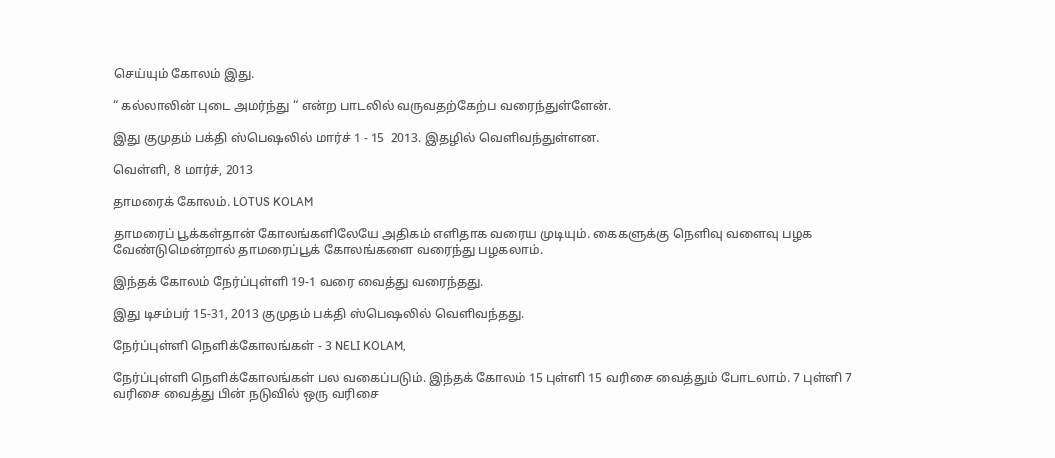செய்யும் கோலம் இது.

“ கல்லாலின் புடை அமர்ந்து “ என்ற பாடலில் வருவதற்கேற்ப வரைந்துள்ளேன்.

இது குமுதம் பக்தி ஸ்பெஷலில் மார்ச் 1 - 15  2013. இதழில் வெளிவந்துள்ளன.

வெள்ளி, 8 மார்ச், 2013

தாமரைக் கோலம். LOTUS KOLAM

தாமரைப் பூக்கள்தான் கோலங்களிலேயே அதிகம் எளிதாக வரைய முடியும். கைகளுக்கு நெளிவு வளைவு பழக வேண்டுமென்றால் தாமரைப்பூக் கோலங்களை வரைந்து பழகலாம்.

இந்தக் கோலம் நேர்ப்புள்ளி 19-1 வரை வைத்து வரைந்தது.

இது டிசம்பர் 15-31, 2013 குமுதம் பக்தி ஸ்பெஷலில் வெளிவந்தது.

நேர்ப்புள்ளி நெளிக்கோலங்கள் - 3 NELI KOLAM,

நேர்ப்புள்ளி நெளிக்கோலங்கள் பல வகைப்படும். இந்தக் கோலம் 15 புள்ளி 15 வரிசை வைத்தும் போடலாம். 7 புள்ளி 7 வரிசை வைத்து பின் நடுவில் ஒரு வரிசை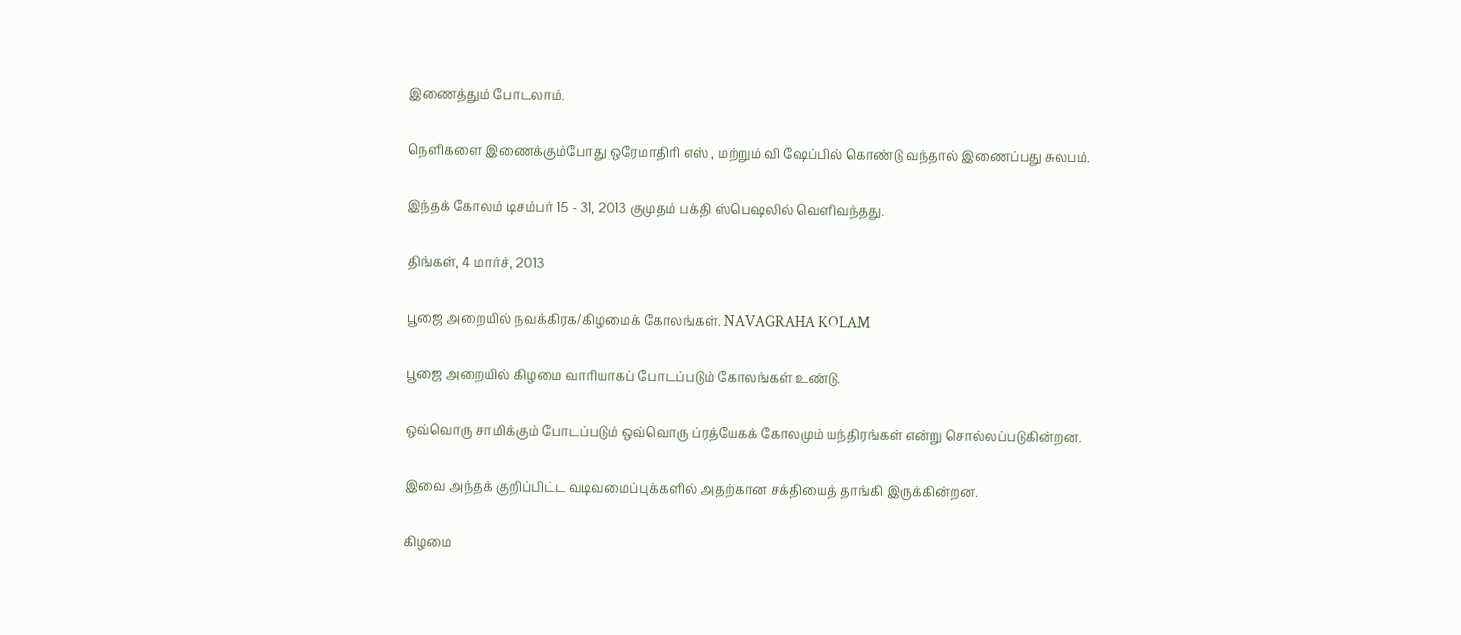இணைத்தும் போடலாம்.

நெளிகளை இணைக்கும்போது ஒரேமாதிரி எஸ் , மற்றும் வி ஷேப்பில் கொண்டு வந்தால் இணைப்பது சுலபம்.

இந்தக் கோலம் டிசம்பர் 15 - 31, 2013 குமுதம் பக்தி ஸ்பெஷலில் வெளிவந்தது.

திங்கள், 4 மார்ச், 2013

பூஜை அறையில் நவக்கிரக/கிழமைக் கோலங்கள். NAVAGRAHA KOLAM

பூஜை அறையில் கிழமை வாரியாகப் போடப்படும் கோலங்கள் உண்டு.

ஒவ்வொரு சாமிக்கும் போடப்படும் ஒவ்வொரு ப்ரத்யேகக் கோலமும் யந்திரங்கள் என்று சொல்லப்படுகின்றன.

இவை அந்தக் குறிப்பிட்ட வடிவமைப்புக்களில் அதற்கான சக்தியைத் தாங்கி இருக்கின்றன.

கிழமை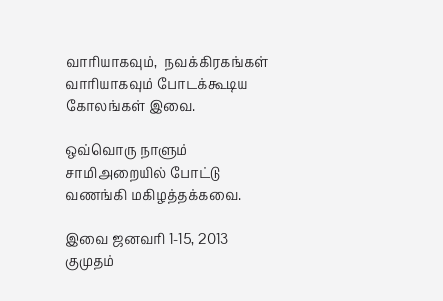வாரியாகவும்,  நவக்கிரகங்கள் வாரியாகவும் போடக்கூடிய கோலங்கள் இவை.

ஒவ்வொரு நாளும் சாமிஅறையில் போட்டு வணங்கி மகிழத்தக்கவை.

இவை ஜனவரி 1-15, 2013 குமுதம்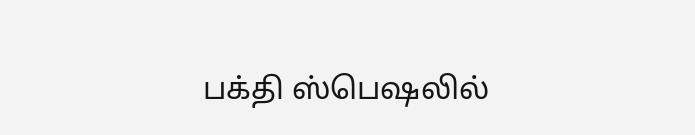பக்தி ஸ்பெஷலில்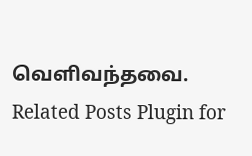வெளிவந்தவை.
Related Posts Plugin for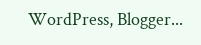WordPress, Blogger...